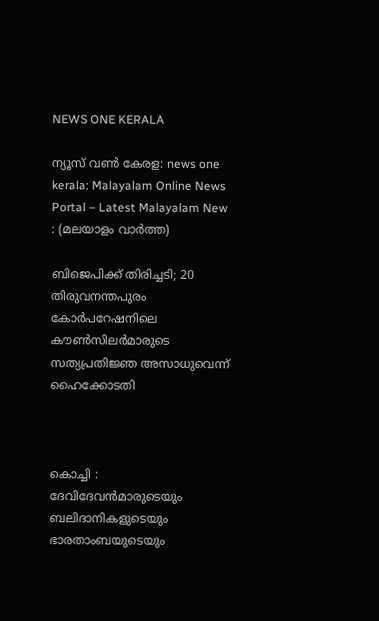NEWS ONE KERALA

ന്യൂസ് വൺ കേരള: news one kerala: Malayalam Online News Portal – Latest Malayalam New : (മലയാളം വാർത്ത)

ബിജെപിക്ക് തിരിച്ചടി; 20 തിരുവനന്തപുരം കോർപറേഷനിലെ കൗൺസിലർമാരുടെ സത്യപ്രതിജ്ഞ അസാധുവെന്ന് ഹൈക്കോടതി



കൊച്ചി : ദേവിദേവൻമാരുടെയും ബലിദാനികളുടെയും ഭാരതാംബയുടെയും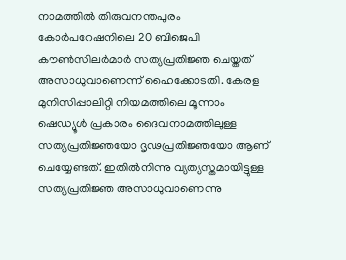നാമത്തിൽ തിരുവനന്തപുരം കോർപറേഷനിലെ 20 ബിജെപി കൗൺസിലർമാർ സത്യപ്രതിജ്ഞ ചെയ്തത് അസാധുവാണെന്ന് ഹൈക്കോടതി. കേരള മുനിസിപ്പാലിറ്റി നിയമത്തിലെ മൂന്നാം ഷെഡ്യൂൾ പ്രകാരം ദൈവനാമത്തിലുള്ള സത്യപ്രതിജ്ഞയോ ദൃഢപ്രതിജ്ഞയോ ആണ് ചെയ്യേണ്ടത്. ഇതിൽനിന്നു വ്യത്യസ്തമായിട്ടുള്ള സത്യപ്രതിജ്ഞ അസാധുവാണെന്നു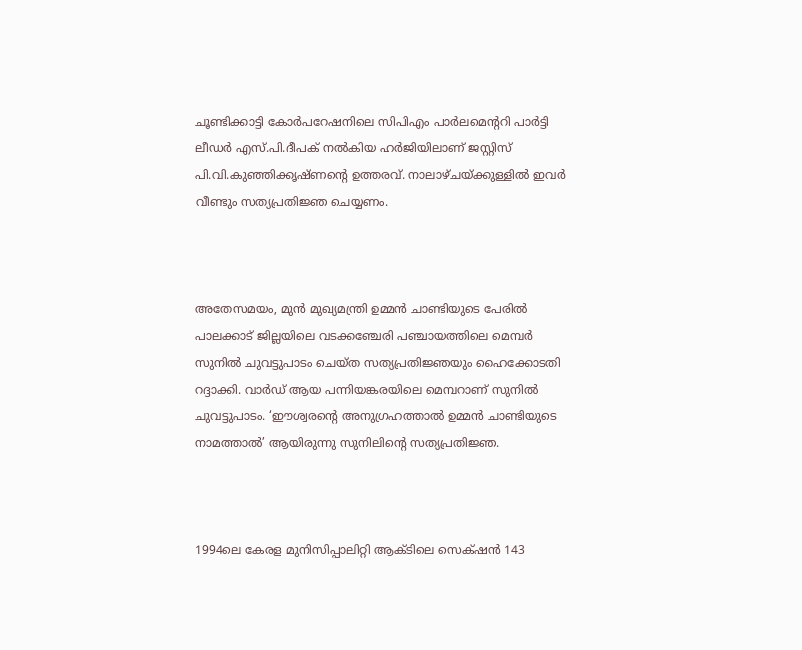ചൂണ്ടിക്കാട്ടി കോർപറേഷനിലെ സിപിഎം പാർലമെന്ററി പാർട്ടി ലീഡർ എസ്.പി.ദീപക് നൽകിയ ഹർജിയിലാണ് ജസ്റ്റിസ് പി.വി.കുഞ്ഞിക്കൃഷ്ണന്റെ ഉത്തരവ്. നാലാഴ്ചയ്ക്കുള്ളിൽ ഇവർ വീണ്ടും സത്യപ്രതിജ്ഞ ചെയ്യണം.



അതേസമയം, മുൻ മുഖ്യമന്ത്രി ഉമ്മൻ ചാണ്ടിയുടെ പേരിൽ പാലക്കാട് ജില്ലയിലെ വടക്കഞ്ചേരി പഞ്ചായത്തിലെ മെമ്പർ സുനിൽ ചുവട്ടുപാടം ചെയ്ത സത്യപ്രതിജ്ഞയും ഹൈക്കോടതി റദ്ദാക്കി. വാർഡ് ആയ പന്നിയങ്കരയിലെ മെമ്പറാണ് സുനിൽ ചുവട്ടുപാടം. ‘ഈശ്വരന്റെ അനുഗ്രഹത്താൽ ഉമ്മൻ ചാണ്ടിയുടെ നാമത്താൽ’ ആയിരുന്നു സുനിലിന്റെ സത്യപ്രതിജ്ഞ.



1994ലെ കേരള മുനിസിപ്പാലിറ്റി ആക്ടിലെ സെക്‌ഷൻ 143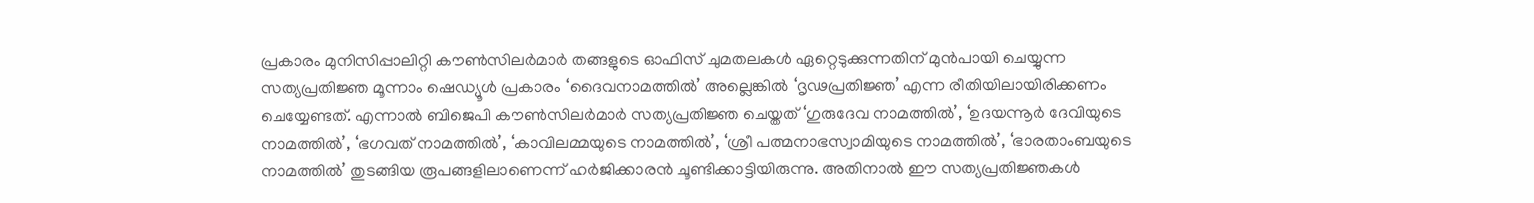പ്രകാരം മുനിസിപ്പാലിറ്റി കൗൺസിലർമാർ തങ്ങളുടെ ഓഫിസ് ചുമതലകൾ ഏറ്റെടുക്കുന്നതിന് മുൻപായി ചെയ്യുന്ന സത്യപ്രതിജ്ഞ മൂന്നാം ഷെഡ്യൂള്‍ പ്രകാരം ‘ദൈവനാമത്തിൽ’ അല്ലെങ്കിൽ ‘ദൃഢപ്രതിജ്ഞ’ എന്ന രീതിയിലായിരിക്കണം ചെയ്യേണ്ടത്. എന്നാൽ ബിജെപി കൗൺസിലർമാർ സത്യപ്രതിജ്ഞ ചെയ്തത് ‘ഗുരുദേവ നാമത്തിൽ’, ‘ഉദയന്നൂർ ദേവിയുടെ നാമത്തിൽ’, ‘ഭഗവത് നാമത്തിൽ’, ‘കാവിലമ്മയുടെ നാമത്തിൽ’, ‘ശ്രീ പത്മനാഭസ്വാമിയുടെ നാമത്തിൽ’, ‘ഭാരതാംബയുടെ നാമത്തിൽ’ തുടങ്ങിയ രൂപങ്ങളിലാണെന്ന് ഹർജിക്കാരൻ ചൂണ്ടിക്കാട്ടിയിരുന്നു. അതിനാൽ ഈ സത്യപ്രതിജ്ഞകൾ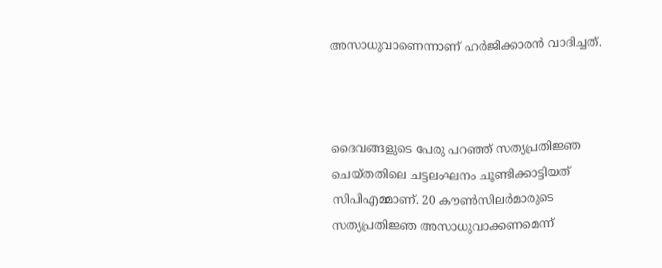അസാധുവാണെന്നാണ് ഹർജിക്കാരൻ വാദിച്ചത്.



ദൈവങ്ങളുടെ പേരു പറഞ്ഞ് സത്യപ്രതിജ്ഞ ചെയ്തതിലെ ചട്ടലംഘനം ചൂണ്ടിക്കാട്ടിയത് സിപിഎമ്മാണ്. 20 കൗണ്‍സിലര്‍മാരുടെ സത്യപ്രതിജ്ഞ അസാധുവാക്കണമെന്ന്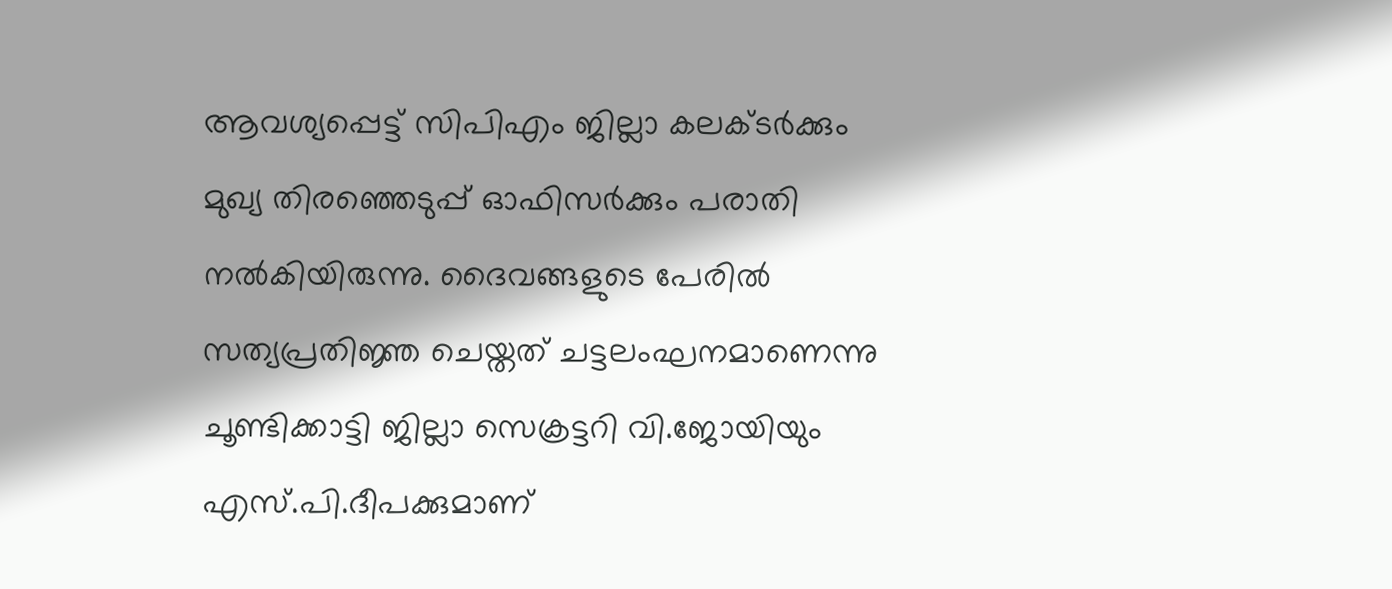ആവശ്യപ്പെട്ട് സിപിഎം ജില്ലാ കലക്ടര്‍ക്കും മുഖ്യ തിരഞ്ഞെടുപ്പ് ഓഫിസര്‍ക്കും പരാതി നല്‍കിയിരുന്നു. ദൈവങ്ങളുടെ പേരില്‍ സത്യപ്രതിജ്ഞ ചെയ്തത് ചട്ടലംഘനമാണെന്നു ചൂണ്ടിക്കാട്ടി ജില്ലാ സെക്രട്ടറി വി.ജോയിയും എസ്.പി.ദീപക്കുമാണ്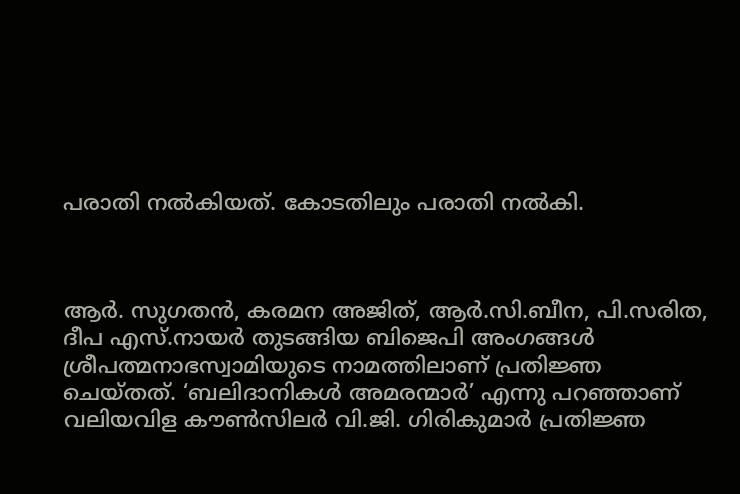പരാതി നല്‍കിയത്. കോടതിലും പരാതി നൽകി.



ആര്‍. സുഗതന്‍, കരമന അജിത്, ആര്‍.സി.ബീന, പി.സരിത, ദീപ എസ്.നായര്‍ തുടങ്ങിയ ബിജെപി അംഗങ്ങള്‍ ശ്രീപത്മനാഭസ്വാമിയുടെ നാമത്തിലാണ് പ്രതിജ്ഞ ചെയ്തത്. ‘ബലിദാനികള്‍ അമരന്മാര്‍’ എന്നു പറഞ്ഞാണ് വലിയവിള കൗണ്‍സിലര്‍ വി.ജി. ഗിരികുമാര്‍ പ്രതിജ്ഞ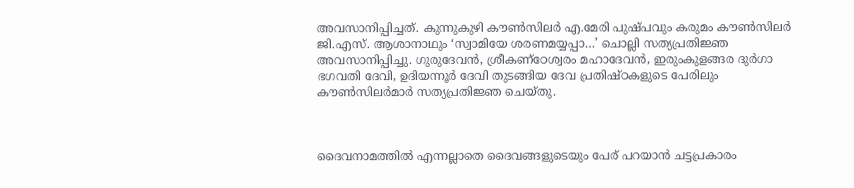അവസാനിപ്പിച്ചത്. കുന്നുകുഴി കൗണ്‍സിലര്‍ എ.മേരി പുഷ്പവും കരുമം കൗണ്‍സിലര്‍ ജി.എസ്. ആശാനാഥും ‘സ്വാമിയേ ശരണമയ്യപ്പാ…’ ചൊല്ലി സത്യപ്രതിജ്ഞ അവസാനിപ്പിച്ചു. ഗുരുദേവന്‍, ശ്രീകണ്‌ഠേശ്വരം മഹാദേവന്‍, ഇരുംകുളങ്ങര ദുര്‍ഗാ ഭഗവതി ദേവി, ഉദിയന്നൂര്‍ ദേവി തുടങ്ങിയ ദേവ പ്രതിഷ്ഠകളുടെ പേരിലും കൗണ്‍സിലര്‍മാര്‍ സത്യപ്രതിജ്ഞ ചെയ്തു.



ദൈവനാമത്തില്‍ എന്നല്ലാതെ ദൈവങ്ങളുടെയും പേര് പറയാന്‍ ചട്ടപ്രകാരം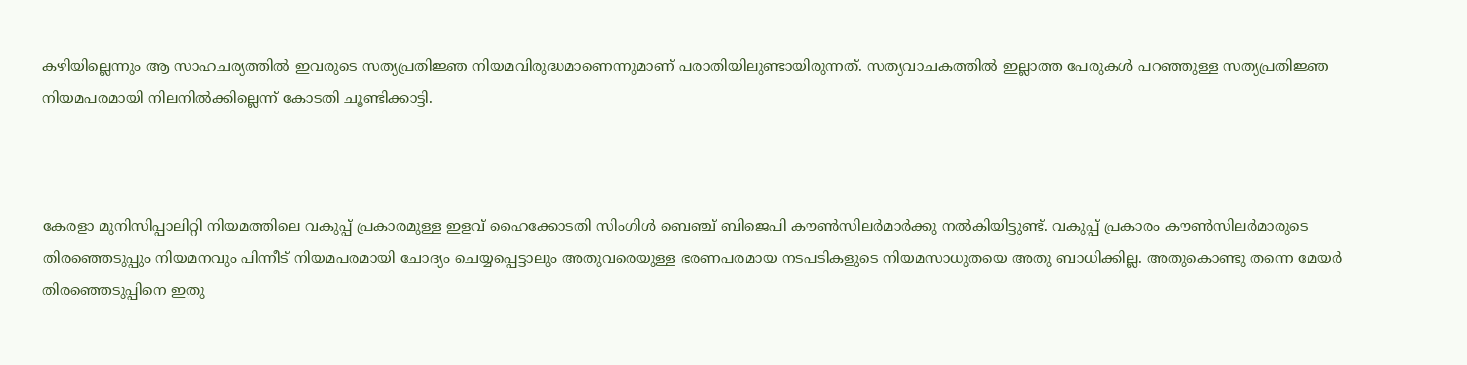കഴിയില്ലെന്നും ആ സാഹചര്യത്തില്‍ ഇവരുടെ സത്യപ്രതിജ്ഞ നിയമവിരുദ്ധമാണെന്നുമാണ് പരാതിയിലുണ്ടായിരുന്നത്. സത്യവാചകത്തില്‍ ഇല്ലാത്ത പേരുകള്‍ പറഞ്ഞുള്ള സത്യപ്രതിജ്ഞ നിയമപരമായി നിലനില്‍ക്കില്ലെന്ന് കോടതി ചൂണ്ടിക്കാട്ടി.



കേരളാ മുനിസിപ്പാലിറ്റി നിയമത്തിലെ വകുപ്പ് പ്രകാരമുള്ള ഇളവ് ഹൈക്കോടതി സിംഗിള്‍ ബെഞ്ച് ബിജെപി കൗണ്‍സിലര്‍മാര്‍ക്കു നല്‍കിയിട്ടുണ്ട്. വകുപ്പ് പ്രകാരം കൗണ്‍സിലര്‍മാരുടെ തിരഞ്ഞെടുപ്പും നിയമനവും പിന്നീട് നിയമപരമായി ചോദ്യം ചെയ്യപ്പെട്ടാലും അതുവരെയുള്ള ഭരണപരമായ നടപടികളുടെ നിയമസാധുതയെ അതു ബാധിക്കില്ല. അതുകൊണ്ടു തന്നെ മേയര്‍ തിരഞ്ഞെടുപ്പിനെ ഇതു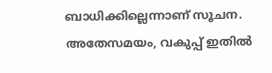ബാധിക്കില്ലെന്നാണ് സൂചന. അതേസമയം, വകുപ്പ് ഇതില്‍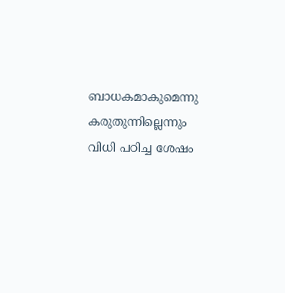ബാധകമാകുമെന്നു കരുതുന്നില്ലെന്നും വിധി പഠിച്ച ശേഷം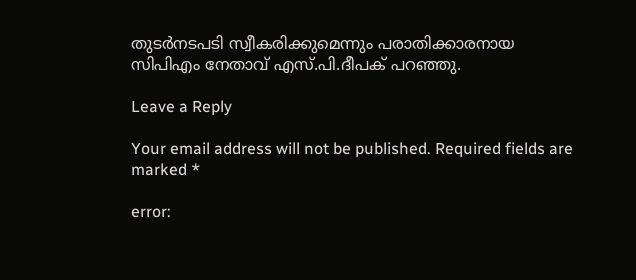തുടര്‍നടപടി സ്വീകരിക്കുമെന്നും പരാതിക്കാരനായ സിപിഎം നേതാവ് എസ്.പി.ദീപക് പറഞ്ഞു.

Leave a Reply

Your email address will not be published. Required fields are marked *

error: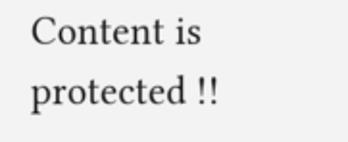Content is protected !!